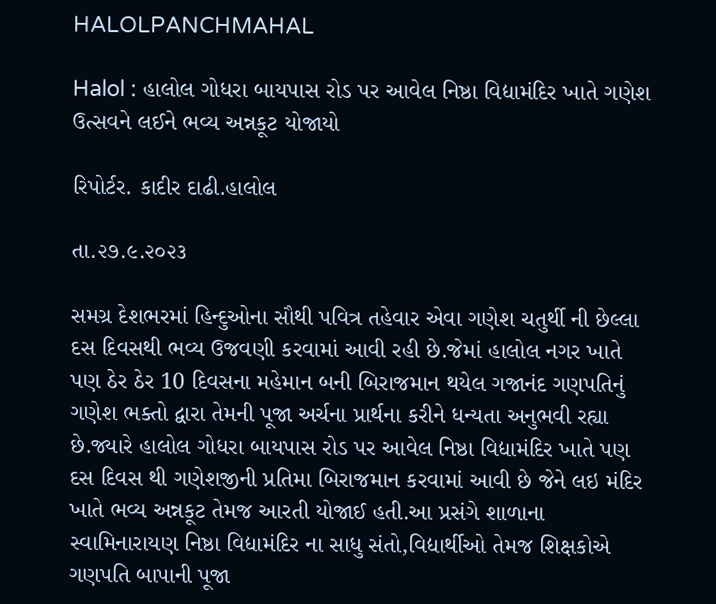HALOLPANCHMAHAL

Halol : હાલોલ ગોધરા બાયપાસ રોડ પર આવેલ નિષ્ઠા વિદ્યામંદિર ખાતે ગણેશ ઉત્સવને લઈને ભવ્ય અન્નકૂટ યોજાયો

રિપોર્ટર. કાદીર દાઢી.હાલોલ

તા.૨૭.૯.૨૦૨૩

સમગ્ર દેશભરમાં હિન્દુઓના સૌથી પવિત્ર તહેવાર એવા ગણેશ ચતુર્થી ની છેલ્લા દસ દિવસથી ભવ્ય ઉજવણી કરવામાં આવી રહી છે.જેમાં હાલોલ નગર ખાતે પણ ઠેર ઠેર 10 દિવસના મહેમાન બની બિરાજમાન થયેલ ગજાનંદ ગણપતિનું ગણેશ ભક્તો દ્વારા તેમની પૂજા અર્ચના પ્રાર્થના કરીને ધન્યતા અનુભવી રહ્યા છે.જ્યારે હાલોલ ગોધરા બાયપાસ રોડ પર આવેલ નિષ્ઠા વિદ્યામંદિર ખાતે પણ દસ દિવસ થી ગણેશજીની પ્રતિમા બિરાજમાન કરવામાં આવી છે જેને લઇ મંદિર ખાતે ભવ્ય અન્નકૂટ તેમજ આરતી યોજાઈ હતી.આ પ્રસંગે શાળાના સ્વામિનારાયણ નિષ્ઠા વિદ્યામંદિર ના સાધુ સંતો,વિદ્યાર્થીઓ તેમજ શિક્ષકોએ ગણપતિ બાપાની પૂજા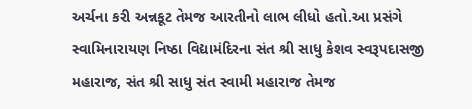અર્ચના કરી અન્નકૂટ તેમજ આરતીનો લાભ લીધો હતો.આ પ્રસંગે સ્વામિનારાયણ નિષ્ઠા વિદ્યામંદિરના સંત શ્રી સાધુ કેશવ સ્વરૂપદાસજી મહારાજ, સંત શ્રી સાધુ સંત સ્વામી મહારાજ તેમજ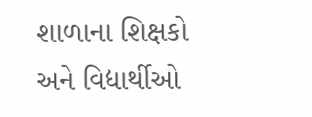શાળાના શિક્ષકો અને વિદ્યાર્થીઓ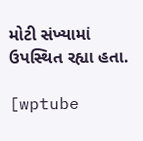મોટી સંખ્યામાં ઉપસ્થિત રહ્યા હતા.

[wptube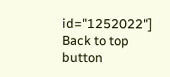id="1252022"]
Back to top button